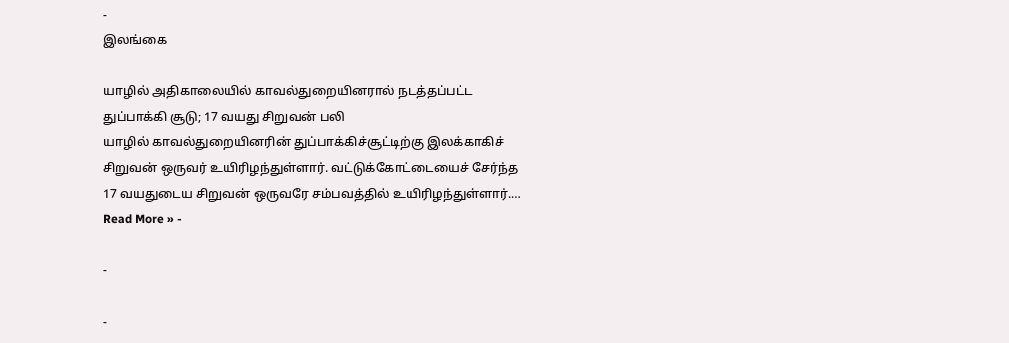-
இலங்கை

யாழில் அதிகாலையில் காவல்துறையினரால் நடத்தப்பட்ட துப்பாக்கி சூடு; 17 வயது சிறுவன் பலி
யாழில் காவல்துறையினரின் துப்பாக்கிச்சூட்டிற்கு இலக்காகிச் சிறுவன் ஒருவர் உயிரிழந்துள்ளார். வட்டுக்கோட்டையைச் சேர்ந்த 17 வயதுடைய சிறுவன் ஒருவரே சம்பவத்தில் உயிரிழந்துள்ளார்.…
Read More » -

-

-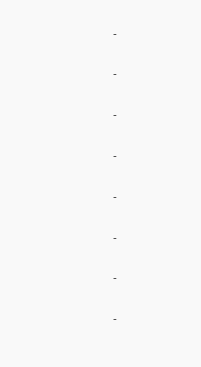-

-

-

-

-

-

-

-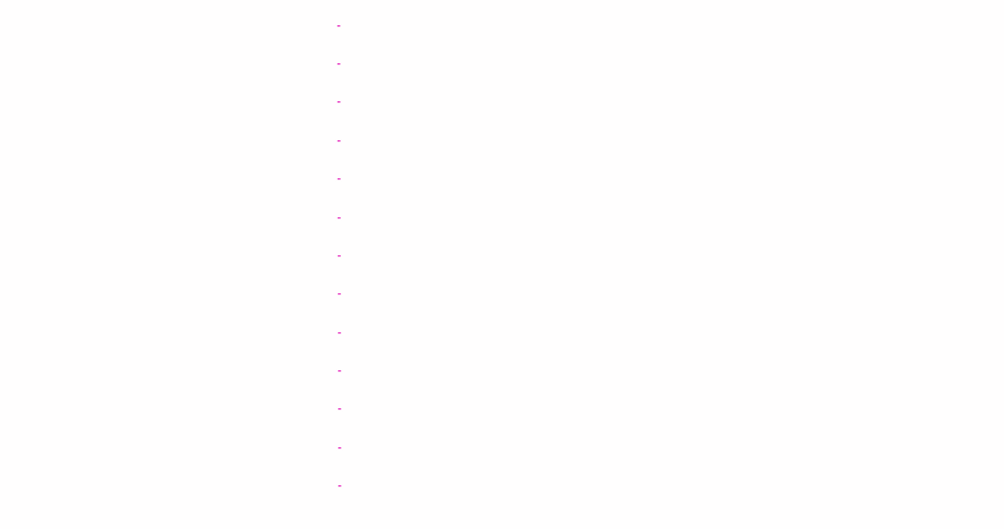-

-

-

-

-

-

-

-

-

-

-

-

-